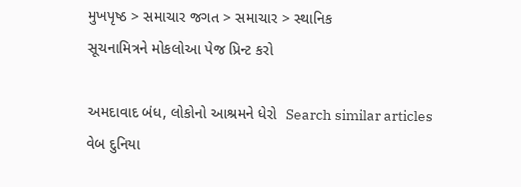મુખપૃષ્ઠ > સમાચાર જગત > સમાચાર > સ્થાનિક
સૂચનામિત્રને મોકલોઆ પેજ પ્રિન્ટ કરો

અમદાવાદ બંધ, લોકોનો આશ્રમને ધેરો  Search similar articles
વેબ દુનિયા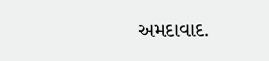અમદાવાદ.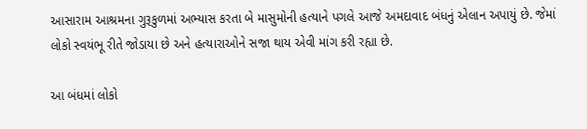આસારામ આશ્રમના ગુરૂકુળમાં અભ્યાસ કરતા બે માસુમોની હત્યાને પગલે આજે અમદાવાદ બંધનું એલાન અપાયું છે. જેમાં લોકો સ્વયંભૂ રીતે જોડાયા છે અને હત્યારાઓને સજા થાય એવી માંગ કરી રહ્યા છે.

આ બંધમાં લોકો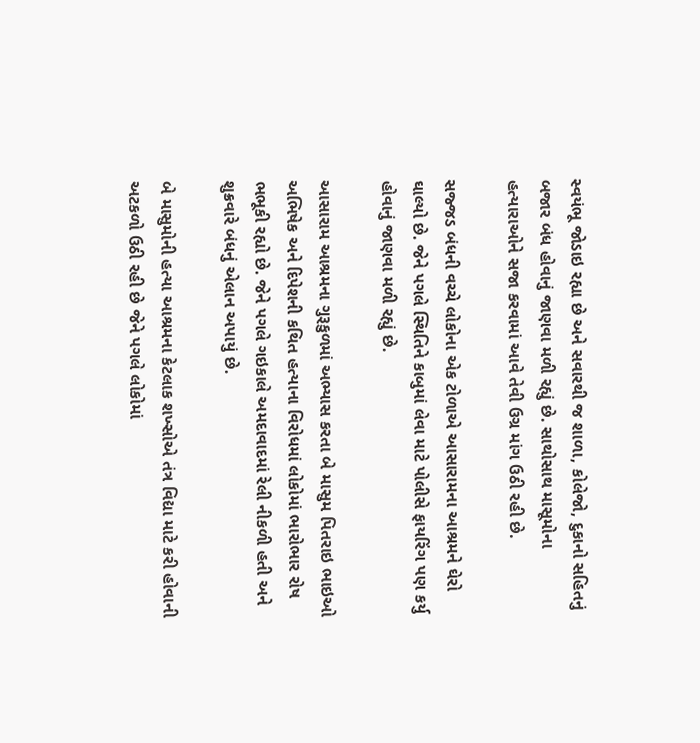સ્વયંભૂ જોડાઇ રહ્યા છે અને સવારથી જ શાળા, કોલેજો, દુકાનો સહિતનું બજાર બંધ હોવાનું જાણવા મળી રહ્યું છે. સાથોસાથ માસૂમોના હત્યારાઓને સજા કરવામાં આવે તેવી ઉગ્ર માંગ ઉઠી રહી છે.

સજ્જડ બંધની વચ્ચે લોકોના એક ટોળાએ આસારામના આશ્રમને ઘેરો ઘાલ્યો છે. જેને પગલે સ્થિતિને કાબુમાં લેવા માટે પોલીસે ફાયરિંગ પણ કર્યુ હોવાનું જાણવા મળી રહ્યું છે.

આસારામ આશ્રમના ગુરૂકુળમાં અભ્યાસ કરતા બે માસુમ પિતરાઇ ભાઇઓ અભિષેક અને દિપેશની કથિત હત્યાના વિરોધમાં લોકોમાં ભારોભાર રોષ ભભૂકી રહ્યો છે. જેને પગલે ગઇકાલે અમદાવાદમાં રેલી નીકળી હતી અને શુક્રવારે બંધનું એલાન અપાયું છે.

બે માસુમોની હત્યા આશ્રમના કેટલાક શખ્સોએ તંત્ર વિદ્યા માટે કરી હોવાની અટકળો ઉઠી રહી છે જેને પગલે લોકોમાં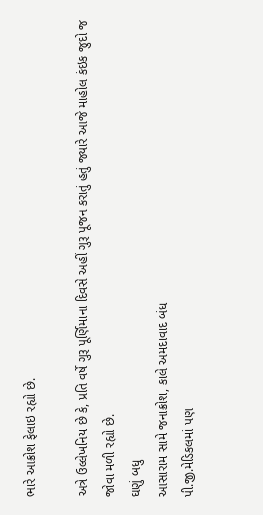ભારે આક્રોશ ફેલાઇ રહ્યો છે.

અત્રે ઉલ્લેખનિય છે કે, પ્રતિ વર્ષે ગુરૂ પૂર્ણિમાના દિવસે અહીં ગુરૂ પૂજન કરાતું હતું જ્યારે આજે માહોલ કંઇક જુદો જ જોવા મળી રહ્યો છે.
ઘણું બધુ
આસારામ સામે જનાક્રોશ, કાલે અમદાવાદ બંધ
પી.જી.મેડિકલમાં પણ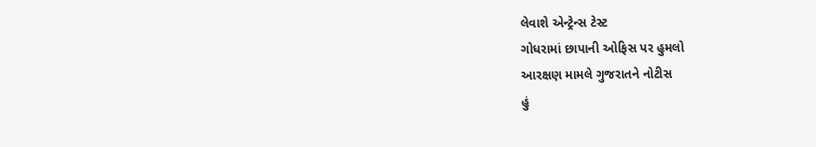લેવાશે એન્ટ્રેન્સ ટેસ્ટ
ગોધરામાં છાપાની ઓફિસ પર હુમલો
આરક્ષણ મામલે ગુજરાતને નોટીસ
હું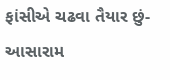ફાંસીએ ચઢવા તૈયાર છું-આસારામ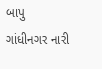બાપુ
ગાંધીનગર નારી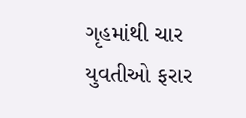ગૃહમાંથી ચાર યુવતીઓ ફરાર